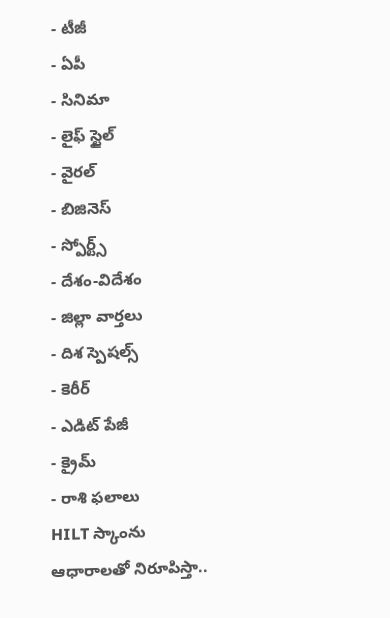- టీజీ
- ఏపీ
- సినిమా
- లైఫ్ స్టైల్
- వైరల్
- బిజినెస్
- స్పోర్ట్స్
- దేశం-విదేశం
- జిల్లా వార్తలు
- దిశ స్పెషల్స్
- కెరీర్
- ఎడిట్ పేజీ
- క్రైమ్
- రాశి ఫలాలు
HILT స్కాంను ఆధారాలతో నిరూపిస్తా..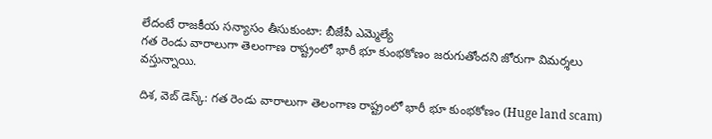లేదంటే రాజకీయ సన్యాసం తీసుకుంటా: బీజేపీ ఎమ్మెల్యే
గత రెండు వారాలుగా తెలంగాణ రాష్ట్రంలో భారీ భూ కుంభకోణం జరుగుతోందని జోరుగా విమర్శలు వస్తున్నాయి.

దిశ, వెబ్ డెస్క్: గత రెండు వారాలుగా తెలంగాణ రాష్ట్రంలో భారీ భూ కుంభకోణం (Huge land scam)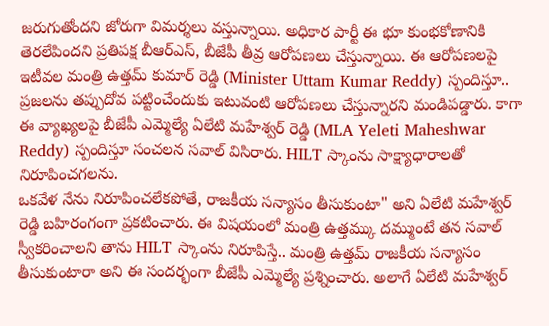జరుగుతోందని జోరుగా విమర్శలు వస్తున్నాయి. అధికార పార్టీ ఈ భూ కుంభకోణానికి తెరలేపిందని ప్రతిపక్ష బీఆర్ఎస్, బీజేపీ తీవ్ర ఆరోపణలు చేస్తున్నాయి. ఈ ఆరోపణలపై ఇటీవల మంత్రి ఉత్తమ్ కుమార్ రెడ్డి (Minister Uttam Kumar Reddy) స్పందిస్తూ.. ప్రజలను తప్పుదోవ పట్టించేందుకు ఇటువంటి ఆరోపణలు చేస్తున్నారని మండిపడ్డారు. కాగా ఈ వ్యాఖ్యలపై బీజేపీ ఎమ్మెల్యే ఏలేటి మహేశ్వర్ రెడ్డి (MLA Yeleti Maheshwar Reddy) స్పందిస్తూ సంచలన సవాల్ విసిరారు. HILT స్కాంను సాక్ష్యాధారాలతో నిరూపించగలను.
ఒకవేళ నేను నిరూపించలేకపోతే, రాజకీయ సన్యాసం తీసుకుంటా" అని ఏలేటి మహేశ్వర్ రెడ్డి బహిరంగంగా ప్రకటించారు. ఈ విషయంలో మంత్రి ఉత్తమ్కు దమ్ముంటే తన సవాల్ స్వీకరించాలని తాను HILT స్కాంను నిరూపిస్తే.. మంత్రి ఉత్తమ్ రాజకీయ సన్యాసం తీసుకుంటారా అని ఈ సందర్భంగా బీజేపీ ఎమ్మెల్యే ప్రశ్నించారు. అలాగే ఏలేటి మహేశ్వర్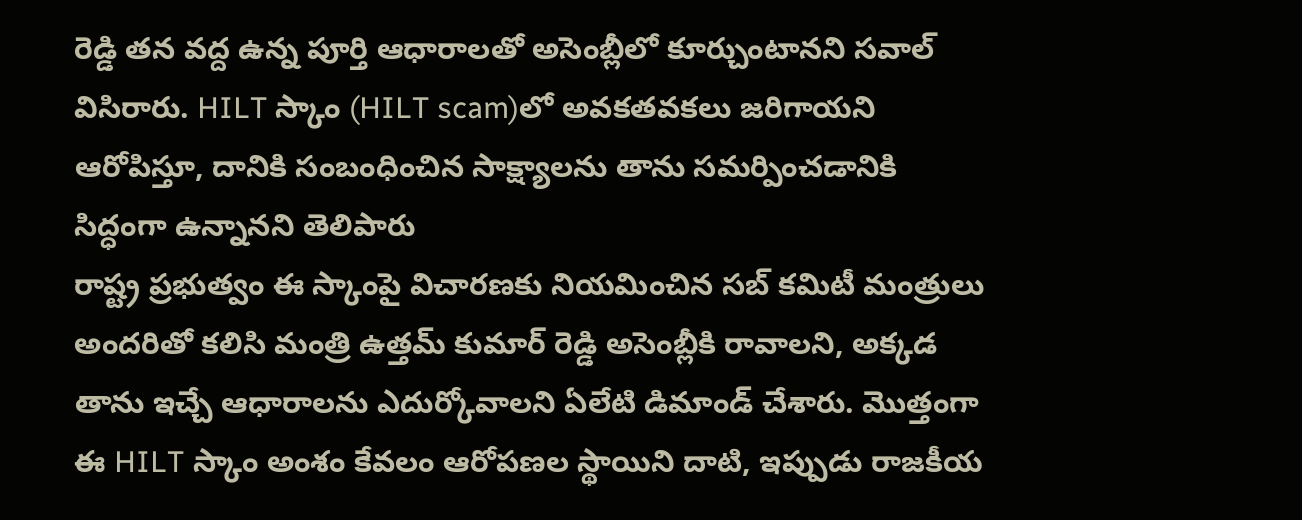రెడ్డి తన వద్ద ఉన్న పూర్తి ఆధారాలతో అసెంబ్లీలో కూర్చుంటానని సవాల్ విసిరారు. HILT స్కాం (HILT scam)లో అవకతవకలు జరిగాయని ఆరోపిస్తూ, దానికి సంబంధించిన సాక్ష్యాలను తాను సమర్పించడానికి సిద్ధంగా ఉన్నానని తెలిపారు
రాష్ట్ర ప్రభుత్వం ఈ స్కాంపై విచారణకు నియమించిన సబ్ కమిటీ మంత్రులు అందరితో కలిసి మంత్రి ఉత్తమ్ కుమార్ రెడ్డి అసెంబ్లీకి రావాలని, అక్కడ తాను ఇచ్చే ఆధారాలను ఎదుర్కోవాలని ఏలేటి డిమాండ్ చేశారు. మొత్తంగా ఈ HILT స్కాం అంశం కేవలం ఆరోపణల స్థాయిని దాటి, ఇప్పుడు రాజకీయ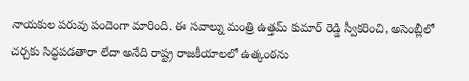నాయకుల పరువు పందెంగా మారింది. ఈ సవాల్ను మంత్రి ఉత్తమ్ కుమార్ రెడ్డి స్వీకరించి, అసెంబ్లీలో చర్చకు సిద్ధపడతారా లేదా అనేది రాష్ట్ర రాజకీయాలలో ఉత్కంఠను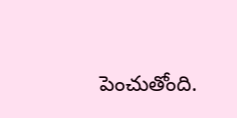పెంచుతోంది.